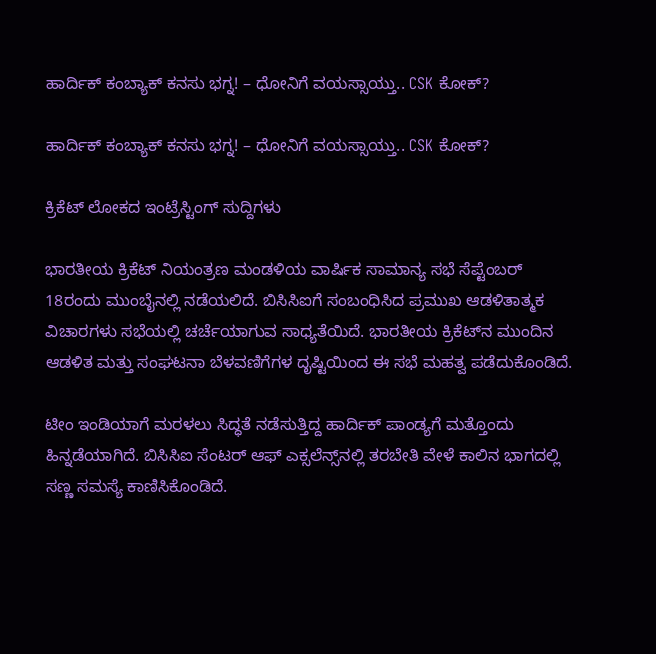ಹಾರ್ದಿಕ್ ಕಂಬ್ಯಾಕ್ ಕನಸು ಭಗ್ನ! – ಧೋನಿಗೆ ವಯಸ್ಸಾಯ್ತು.. CSK ಕೋಕ್?

ಹಾರ್ದಿಕ್ ಕಂಬ್ಯಾಕ್ ಕನಸು ಭಗ್ನ! – ಧೋನಿಗೆ ವಯಸ್ಸಾಯ್ತು.. CSK ಕೋಕ್?

ಕ್ರಿಕೆಟ್ ಲೋಕದ ಇಂಟ್ರೆಸ್ಟಿಂಗ್ ಸುದ್ದಿಗಳು

ಭಾರತೀಯ ಕ್ರಿಕೆಟ್ ನಿಯಂತ್ರಣ ಮಂಡಳಿಯ ವಾರ್ಷಿಕ ಸಾಮಾನ್ಯ ಸಭೆ ಸೆಪ್ಟೆಂಬರ್ 18ರಂದು ಮುಂಬೈನಲ್ಲಿ ನಡೆಯಲಿದೆ. ಬಿಸಿಸಿಐಗೆ ಸಂಬಂಧಿಸಿದ ಪ್ರಮುಖ ಆಡಳಿತಾತ್ಮಕ ವಿಚಾರಗಳು ಸಭೆಯಲ್ಲಿ ಚರ್ಚೆಯಾಗುವ ಸಾಧ್ಯತೆಯಿದೆ. ಭಾರತೀಯ ಕ್ರಿಕೆಟ್‌ನ ಮುಂದಿನ ಆಡಳಿತ ಮತ್ತು ಸಂಘಟನಾ ಬೆಳವಣಿಗೆಗಳ ದೃಷ್ಟಿಯಿಂದ ಈ ಸಭೆ ಮಹತ್ವ ಪಡೆದುಕೊಂಡಿದೆ.

ಟೀಂ ಇಂಡಿಯಾಗೆ ಮರಳಲು ಸಿದ್ಧತೆ ನಡೆಸುತ್ತಿದ್ದ ಹಾರ್ದಿಕ್ ಪಾಂಡ್ಯಗೆ ಮತ್ತೊಂದು ಹಿನ್ನಡೆಯಾಗಿದೆ. ಬಿಸಿಸಿಐ ಸೆಂಟರ್ ಆಫ್ ಎಕ್ಸಲೆನ್ಸ್‌ನಲ್ಲಿ ತರಬೇತಿ ವೇಳೆ ಕಾಲಿನ ಭಾಗದಲ್ಲಿ ಸಣ್ಣ ಸಮಸ್ಯೆ ಕಾಣಿಸಿಕೊಂಡಿದೆ.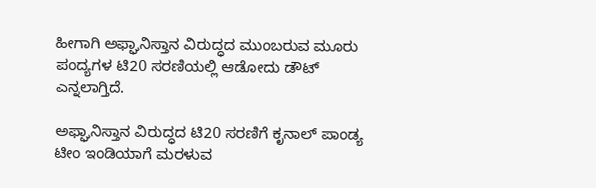ಹೀಗಾಗಿ ಅಫ್ಘಾನಿಸ್ತಾನ ವಿರುದ್ಧದ ಮುಂಬರುವ ಮೂರು ಪಂದ್ಯಗಳ ಟಿ20 ಸರಣಿಯಲ್ಲಿ ಆಡೋದು ಡೌಟ್ ಎನ್ನಲಾಗ್ತಿದೆ.

ಅಫ್ಘಾನಿಸ್ತಾನ ವಿರುದ್ಧದ ಟಿ20 ಸರಣಿಗೆ ಕೃನಾಲ್ ಪಾಂಡ್ಯ ಟೀಂ ಇಂಡಿಯಾಗೆ ಮರಳುವ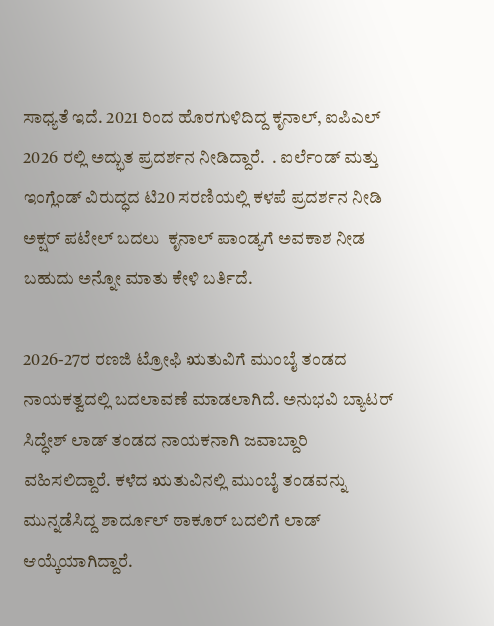ಸಾಧ್ಯತೆ ಇದೆ. 2021 ರಿಂದ ಹೊರಗುಳಿದಿದ್ದ ಕೃನಾಲ್, ಐಪಿಎಲ್ 2026 ರಲ್ಲಿ ಅದ್ಭುತ ಪ್ರದರ್ಶನ ನೀಡಿದ್ದಾರೆ.  . ಐರ್ಲೆಂಡ್ ಮತ್ತು ಇಂಗ್ಲೆಂಡ್ ವಿರುದ್ಧದ ಟಿ20 ಸರಣಿಯಲ್ಲಿ ಕಳಪೆ ಪ್ರದರ್ಶನ ನೀಡಿ ಅಕ್ಷರ್ ಪಟೇಲ್ ಬದಲು  ಕೃನಾಲ್ ಪಾಂಡ್ಯಗೆ ಅವಕಾಶ ನೀಡ ಬಹುದು ಅನ್ನೋ ಮಾತು ಕೇಳಿ ಬರ್ತಿದೆ.

2026-27ರ ರಣಜಿ ಟ್ರೋಫಿ ಋತುವಿಗೆ ಮುಂಬೈ ತಂಡದ ನಾಯಕತ್ವದಲ್ಲಿ ಬದಲಾವಣೆ ಮಾಡಲಾಗಿದೆ. ಅನುಭವಿ ಬ್ಯಾಟರ್ ಸಿದ್ಧೇಶ್ ಲಾಡ್ ತಂಡದ ನಾಯಕನಾಗಿ ಜವಾಬ್ದಾರಿ ವಹಿಸಲಿದ್ದಾರೆ. ಕಳೆದ ಋತುವಿನಲ್ಲಿ ಮುಂಬೈ ತಂಡವನ್ನು ಮುನ್ನಡೆಸಿದ್ದ ಶಾರ್ದೂಲ್ ಠಾಕೂರ್ ಬದಲಿಗೆ ಲಾಡ್ ಆಯ್ಕೆಯಾಗಿದ್ದಾರೆ.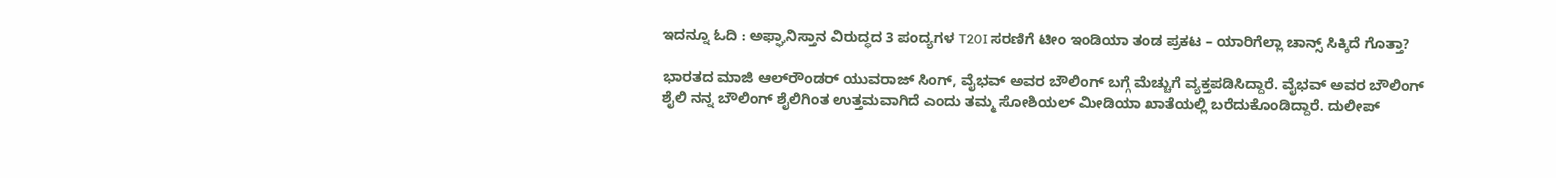ಇದನ್ನೂ ಓದಿ : ಅಫ್ಘಾನಿಸ್ತಾನ ವಿರುದ್ಧದ 3 ಪಂದ್ಯಗಳ T20I ಸರಣಿಗೆ ಟೀಂ ಇಂಡಿಯಾ ತಂಡ ಪ್ರಕಟ – ಯಾರಿಗೆಲ್ಲಾ ಚಾನ್ಸ್‌ ಸಿಕ್ಕಿದೆ ಗೊತ್ತಾ?

ಭಾರತದ ಮಾಜಿ ಆಲ್‌ರೌಂಡರ್ ಯುವರಾಜ್ ಸಿಂಗ್, ವೈಭವ್ ಅವರ ಬೌಲಿಂಗ್ ಬಗ್ಗೆ ಮೆಚ್ಚುಗೆ ವ್ಯಕ್ತಪಡಿಸಿದ್ದಾರೆ. ವೈಭವ್ ಅವರ ಬೌಲಿಂಗ್ ಶೈಲಿ ನನ್ನ ಬೌಲಿಂಗ್ ಶೈಲಿಗಿಂತ ಉತ್ತಮವಾಗಿದೆ ಎಂದು ತಮ್ಮ ಸೋಶಿಯಲ್ ಮೀಡಿಯಾ ಖಾತೆಯಲ್ಲಿ ಬರೆದುಕೊಂಡಿದ್ದಾರೆ. ದುಲೀಪ್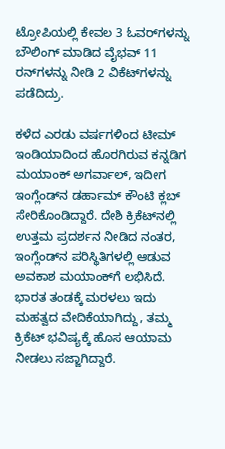ಟ್ರೋಪಿಯಲ್ಲಿ ಕೇವಲ 3 ಓವರ್‌ಗಳನ್ನು ಬೌಲಿಂಗ್ ಮಾಡಿದ ವೈಭವ್ 11 ರನ್‌ಗಳನ್ನು ನೀಡಿ 2 ವಿಕೆಟ್‌ಗಳನ್ನು ಪಡೆದಿದ್ರು.

ಕಳೆದ ಎರಡು ವರ್ಷಗಳಿಂದ ಟೀಮ್ ಇಂಡಿಯಾದಿಂದ ಹೊರಗಿರುವ ಕನ್ನಡಿಗ ಮಯಾಂಕ್ ಅಗರ್ವಾಲ್, ಇದೀಗ ಇಂಗ್ಲೆಂಡ್‌ನ ಡರ್ಹಾಮ್ ಕೌಂಟಿ ಕ್ಲಬ್ ಸೇರಿಕೊಂಡಿದ್ದಾರೆ. ದೇಶಿ ಕ್ರಿಕೆಟ್‌ನಲ್ಲಿ ಉತ್ತಮ ಪ್ರದರ್ಶನ ನೀಡಿದ ನಂತರ, ಇಂಗ್ಲೆಂಡ್‌ನ ಪರಿಸ್ಥಿತಿಗಳಲ್ಲಿ ಆಡುವ ಅವಕಾಶ ಮಯಾಂಕ್‌ಗೆ ಲಭಿಸಿದೆ. ಭಾರತ ತಂಡಕ್ಕೆ ಮರಳಲು ಇದು ಮಹತ್ವದ ವೇದಿಕೆಯಾಗಿದ್ದು, ತಮ್ಮ ಕ್ರಿಕೆಟ್ ಭವಿಷ್ಯಕ್ಕೆ ಹೊಸ ಆಯಾಮ ನೀಡಲು ಸಜ್ಜಾಗಿದ್ದಾರೆ.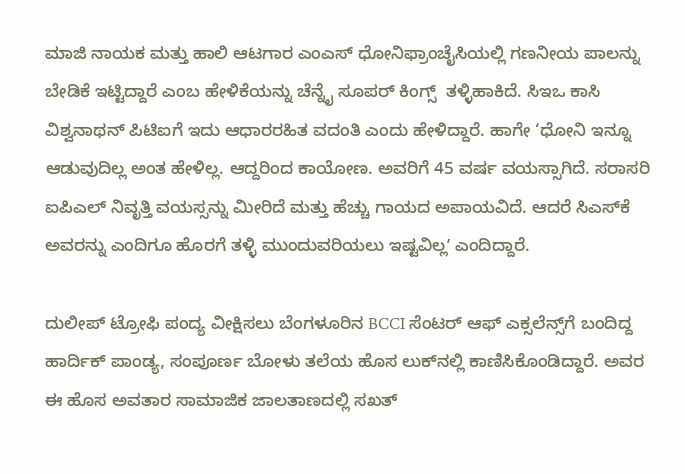ಮಾಜಿ ನಾಯಕ ಮತ್ತು ಹಾಲಿ ಆಟಗಾರ ಎಂಎಸ್ ಧೋನಿಫ್ರಾಂಚೈಸಿಯಲ್ಲಿ ಗಣನೀಯ ಪಾಲನ್ನು ಬೇಡಿಕೆ ಇಟ್ಟಿದ್ದಾರೆ ಎಂಬ ಹೇಳಿಕೆಯನ್ನು ಚೆನ್ನೈ ಸೂಪರ್ ಕಿಂಗ್ಸ್  ತಳ್ಳಿಹಾಕಿದೆ. ಸಿಇಒ ಕಾಸಿ ವಿಶ್ವನಾಥನ್ ಪಿಟಿಐಗೆ ಇದು ಆಧಾರರಹಿತ ವದಂತಿ ಎಂದು ಹೇಳಿದ್ದಾರೆ. ಹಾಗೇ ‘ಧೋನಿ ಇನ್ನೂ ಆಡುವುದಿಲ್ಲ ಅಂತ ಹೇಳಿಲ್ಲ. ಆದ್ದರಿಂದ ಕಾಯೋಣ. ಅವರಿಗೆ 45 ವರ್ಷ ವಯಸ್ಸಾಗಿದೆ. ಸರಾಸರಿ ಐಪಿಎಲ್ ನಿವೃತ್ತಿ ವಯಸ್ಸನ್ನು ಮೀರಿದೆ ಮತ್ತು ಹೆಚ್ಚು ಗಾಯದ ಅಪಾಯವಿದೆ. ಆದರೆ ಸಿಎಸ್‌ಕೆ ಅವರನ್ನು ಎಂದಿಗೂ ಹೊರಗೆ ತಳ್ಳಿ ಮುಂದುವರಿಯಲು ಇಷ್ಟವಿಲ್ಲʼ ಎಂದಿದ್ದಾರೆ.

ದುಲೀಪ್ ಟ್ರೋಫಿ ಪಂದ್ಯ ವೀಕ್ಷಿಸಲು ಬೆಂಗಳೂರಿನ BCCI ಸೆಂಟರ್ ಆಫ್ ಎಕ್ಸಲೆನ್ಸ್‌ಗೆ ಬಂದಿದ್ದ ಹಾರ್ದಿಕ್ ಪಾಂಡ್ಯ, ಸಂಪೂರ್ಣ ಬೋಳು ತಲೆಯ ಹೊಸ ಲುಕ್‌ನಲ್ಲಿ ಕಾಣಿಸಿಕೊಂಡಿದ್ದಾರೆ. ಅವರ ಈ ಹೊಸ ಅವತಾರ ಸಾಮಾಜಿಕ ಜಾಲತಾಣದಲ್ಲಿ ಸಖತ್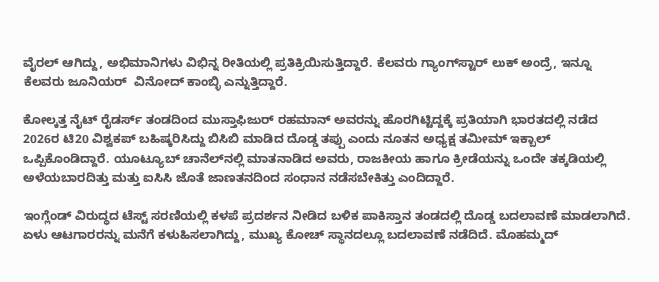ವೈರಲ್ ಆಗಿದ್ದು, ಅಭಿಮಾನಿಗಳು ವಿಭಿನ್ನ ರೀತಿಯಲ್ಲಿ ಪ್ರತಿಕ್ರಿಯಿಸುತ್ತಿದ್ದಾರೆ. ಕೆಲವರು ಗ್ಯಾಂಗ್‌ಸ್ಟಾರ್ ಲುಕ್ ಅಂದ್ರೆ, ಇನ್ನೂ ಕೆಲವರು ಜೂನಿಯರ್  ವಿನೋದ್ ಕಾಂಬ್ಳಿ ಎನ್ನುತ್ತಿದ್ದಾರೆ.

ಕೋಲ್ಕತ್ತ ನೈಟ್ ರೈಡರ್ಸ್ ತಂಡದಿಂದ ಮುಸ್ತಾಫಿಜುರ್ ರಹಮಾನ್ ಅವರನ್ನು ಹೊರಗಿಟ್ಟಿದ್ದಕ್ಕೆ ಪ್ರತಿಯಾಗಿ ಭಾರತದಲ್ಲಿ ನಡೆದ 2026ರ ಟಿ20 ವಿಶ್ವಕಪ್ ಬಹಿಷ್ಕರಿಸಿದ್ದು ಬಿಸಿಬಿ ಮಾಡಿದ ದೊಡ್ಡ ತಪ್ಪು ಎಂದು ನೂತನ ಅಧ್ಯಕ್ಷ ತಮೀಮ್ ಇಕ್ಬಾಲ್ ಒಪ್ಪಿಕೊಂಡಿದ್ದಾರೆ. ಯೂಟ್ಯೂಬ್ ಚಾನೆಲ್‌ನಲ್ಲಿ ಮಾತನಾಡಿದ ಅವರು, ರಾಜಕೀಯ ಹಾಗೂ ಕ್ರೀಡೆಯನ್ನು ಒಂದೇ ತಕ್ಕಡಿಯಲ್ಲಿ ಅಳೆಯಬಾರದಿತ್ತು ಮತ್ತು ಐಸಿಸಿ ಜೊತೆ ಜಾಣತನದಿಂದ ಸಂಧಾನ ನಡೆಸಬೇಕಿತ್ತು ಎಂದಿದ್ದಾರೆ.

ಇಂಗ್ಲೆಂಡ್ ವಿರುದ್ಧದ ಟೆಸ್ಟ್ ಸರಣಿಯಲ್ಲಿ ಕಳಪೆ ಪ್ರದರ್ಶನ ನೀಡಿದ ಬಳಿಕ ಪಾಕಿಸ್ತಾನ ತಂಡದಲ್ಲಿ ದೊಡ್ಡ ಬದಲಾವಣೆ ಮಾಡಲಾಗಿದೆ. ಏಳು ಆಟಗಾರರನ್ನು ಮನೆಗೆ ಕಳುಹಿಸಲಾಗಿದ್ದು, ಮುಖ್ಯ ಕೋಚ್ ಸ್ಥಾನದಲ್ಲೂ ಬದಲಾವಣೆ ನಡೆದಿದೆ. ಮೊಹಮ್ಮದ್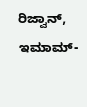ರಿಜ್ವಾನ್, ಇಮಾಮ್-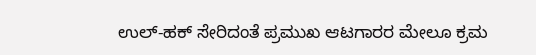ಉಲ್-ಹಕ್ ಸೇರಿದಂತೆ ಪ್ರಮುಖ ಆಟಗಾರರ ಮೇಲೂ ಕ್ರಮ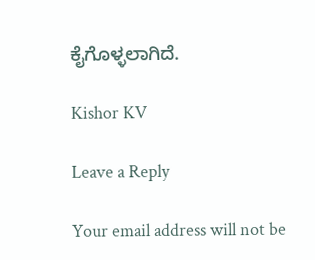ಕೈಗೊಳ್ಳಲಾಗಿದೆ.

Kishor KV

Leave a Reply

Your email address will not be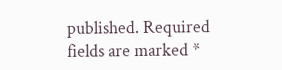published. Required fields are marked *